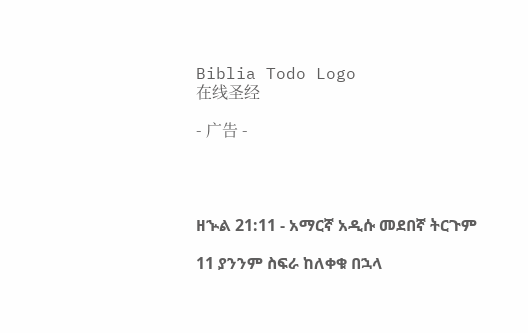Biblia Todo Logo
在线圣经

- 广告 -




ዘኍል 21:11 - አማርኛ አዲሱ መደበኛ ትርጉም

11 ያንንም ስፍራ ከለቀቁ በኋላ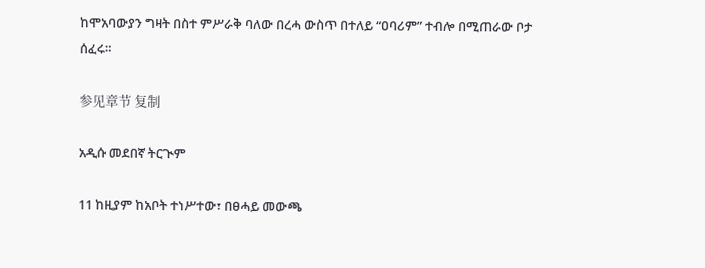ከሞአባውያን ግዛት በስተ ምሥራቅ ባለው በረሓ ውስጥ በተለይ “ዐባሪም” ተብሎ በሚጠራው ቦታ ሰፈሩ።

参见章节 复制

አዲሱ መደበኛ ትርጒም

11 ከዚያም ከአቦት ተነሥተው፣ በፀሓይ መውጫ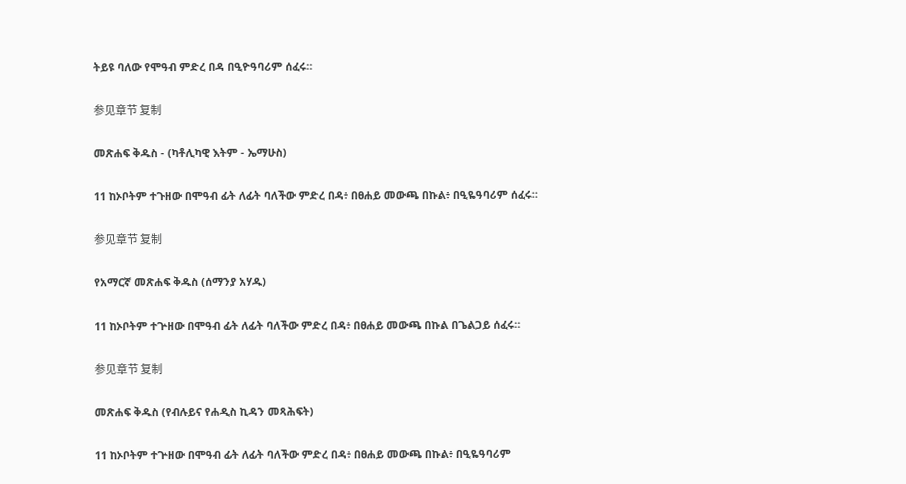ትይዩ ባለው የሞዓብ ምድረ በዳ በዒዮዓባሪም ሰፈሩ።

参见章节 复制

መጽሐፍ ቅዱስ - (ካቶሊካዊ እትም - ኤማሁስ)

11 ከኦቦትም ተጉዘው በሞዓብ ፊት ለፊት ባለችው ምድረ በዳ፥ በፀሐይ መውጫ በኩል፥ በዒዬዓባሪም ሰፈሩ።

参见章节 复制

የአማርኛ መጽሐፍ ቅዱስ (ሰማንያ አሃዱ)

11 ከኦቦትም ተጕዘው በሞዓብ ፊት ለፊት ባለችው ምድረ በዳ፥ በፀሐይ መውጫ በኩል በጌልጋይ ሰፈሩ።

参见章节 复制

መጽሐፍ ቅዱስ (የብሉይና የሐዲስ ኪዳን መጻሕፍት)

11 ከኦቦትም ተጕዘው በሞዓብ ፊት ለፊት ባለችው ምድረ በዳ፥ በፀሐይ መውጫ በኩል፥ በዒዬዓባሪም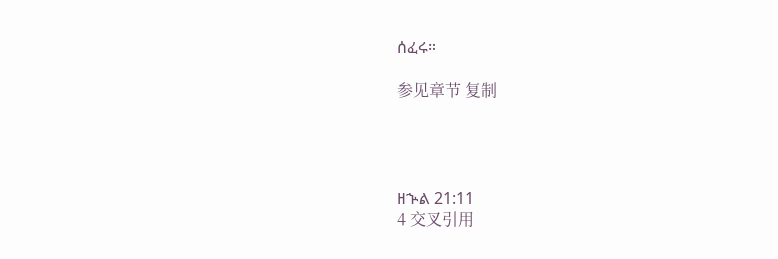ሰፈሩ።

参见章节 复制




ዘኍል 21:11
4 交叉引用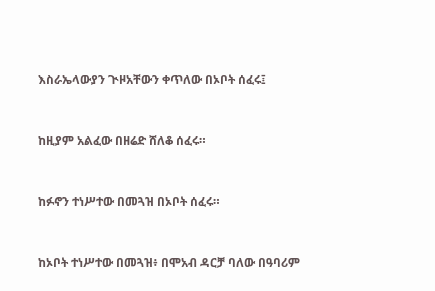እስራኤላውያን ጒዞአቸውን ቀጥለው በኦቦት ሰፈሩ፤


ከዚያም አልፈው በዘሬድ ሸለቆ ሰፈሩ።


ከፉኖን ተነሥተው በመጓዝ በኦቦት ሰፈሩ።


ከኦቦት ተነሥተው በመጓዝ፥ በሞአብ ዳርቻ ባለው በዓባሪም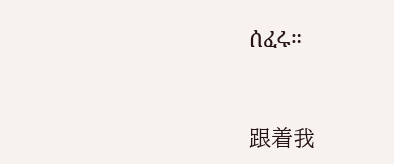ሰፈሩ።


跟着我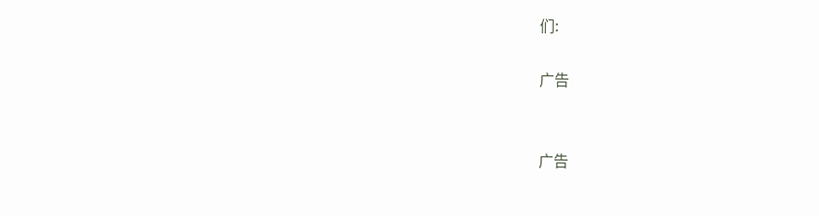们:

广告


广告